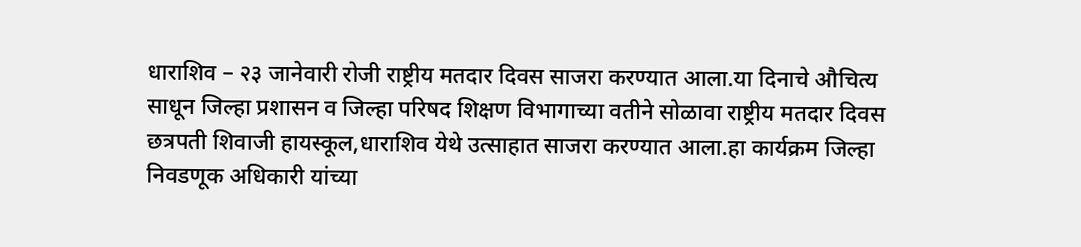धाराशिव – २३ जानेवारी रोजी राष्ट्रीय मतदार दिवस साजरा करण्यात आला.या दिनाचे औचित्य साधून जिल्हा प्रशासन व जिल्हा परिषद शिक्षण विभागाच्या वतीने सोळावा राष्ट्रीय मतदार दिवस छत्रपती शिवाजी हायस्कूल,धाराशिव येथे उत्साहात साजरा करण्यात आला.हा कार्यक्रम जिल्हा निवडणूक अधिकारी यांच्या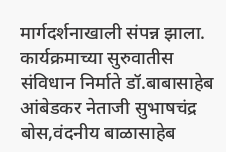मार्गदर्शनाखाली संपन्न झाला.
कार्यक्रमाच्या सुरुवातीस संविधान निर्माते डॉ.बाबासाहेब आंबेडकर नेताजी सुभाषचंद्र बोस,वंदनीय बाळासाहेब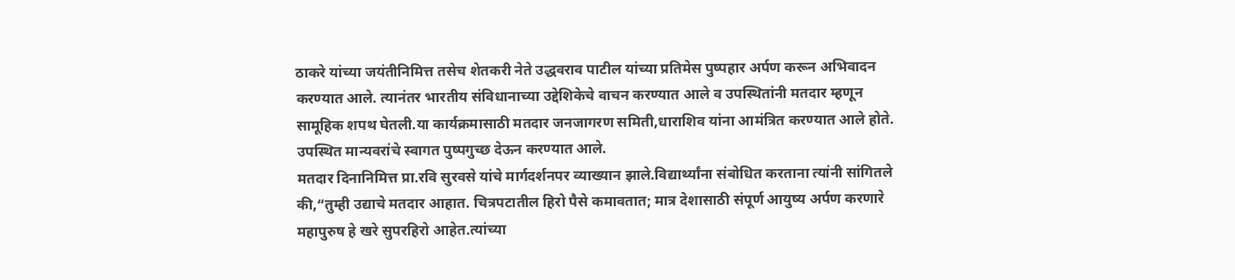ठाकरे यांच्या जयंतीनिमित्त तसेच शेतकरी नेते उद्धवराव पाटील यांच्या प्रतिमेस पुष्पहार अर्पण करून अभिवादन करण्यात आले. त्यानंतर भारतीय संविधानाच्या उद्देशिकेचे वाचन करण्यात आले व उपस्थितांनी मतदार म्हणून सामूहिक शपथ घेतली.या कार्यक्रमासाठी मतदार जनजागरण समिती,धाराशिव यांना आमंत्रित करण्यात आले होते. उपस्थित मान्यवरांचे स्वागत पुष्पगुच्छ देऊन करण्यात आले.
मतदार दिनानिमित्त प्रा.रवि सुरवसे यांचे मार्गदर्शनपर व्याख्यान झाले.विद्यार्थ्यांना संबोधित करताना त्यांनी सांगितले की,“तुम्ही उद्याचे मतदार आहात. चित्रपटातील हिरो पैसे कमावतात; मात्र देशासाठी संपूर्ण आयुष्य अर्पण करणारे महापुरुष हे खरे सुपरहिरो आहेत.त्यांच्या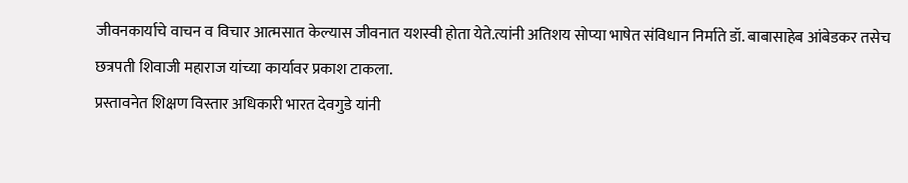जीवनकार्याचे वाचन व विचार आत्मसात केल्यास जीवनात यशस्वी होता येते.त्यांनी अतिशय सोप्या भाषेत संविधान निर्माते डॉ. बाबासाहेब आंबेडकर तसेच छत्रपती शिवाजी महाराज यांच्या कार्यावर प्रकाश टाकला.
प्रस्तावनेत शिक्षण विस्तार अधिकारी भारत देवगुडे यांनी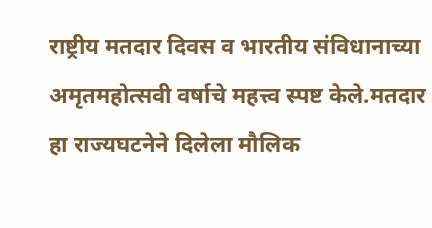राष्ट्रीय मतदार दिवस व भारतीय संविधानाच्या अमृतमहोत्सवी वर्षाचे महत्त्व स्पष्ट केले.मतदार हा राज्यघटनेने दिलेला मौलिक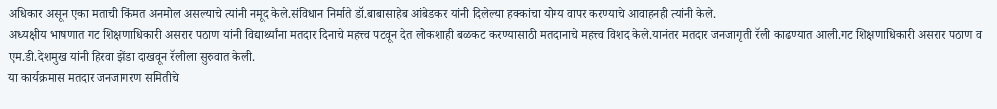अधिकार असून एका मताची किंमत अनमोल असल्याचे त्यांनी नमूद केले.संविधान निर्माते डॉ.बाबासाहेब आंबेडकर यांनी दिलेल्या हक्कांचा योग्य वापर करण्याचे आवाहनही त्यांनी केले.
अध्यक्षीय भाषणात गट शिक्षणाधिकारी असरार पठाण यांनी विद्यार्थ्यांना मतदार दिनाचे महत्त्व पटवून देत लोकशाही बळकट करण्यासाठी मतदानाचे महत्त्व विशद केले.यानंतर मतदार जनजागृती रॅली काढण्यात आली.गट शिक्षणाधिकारी असरार पठाण व एम.डी.देशमुख यांनी हिरवा झेंडा दाखवून रॅलीला सुरुवात केली.
या कार्यक्रमास मतदार जनजागरण समितीचे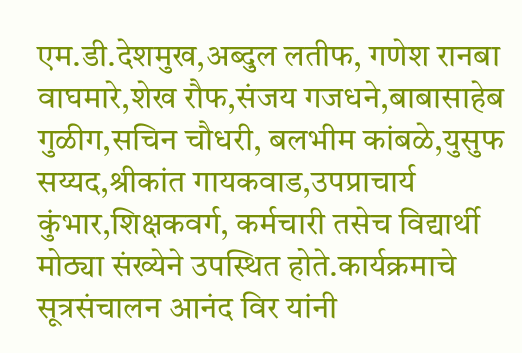एम.डी.देशमुख,अब्दुल लतीफ, गणेश रानबा वाघमारे,शेख रौफ,संजय गजधने,बाबासाहेब गुळीग,सचिन चौधरी, बलभीम कांबळे,युसुफ सय्यद,श्रीकांत गायकवाड,उपप्राचार्य कुंभार,शिक्षकवर्ग, कर्मचारी तसेच विद्यार्थी मोठ्या संख्येने उपस्थित होते.कार्यक्रमाचे सूत्रसंचालन आनंद विर यांनी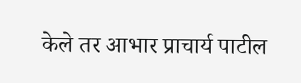केले तर आभार प्राचार्य पाटील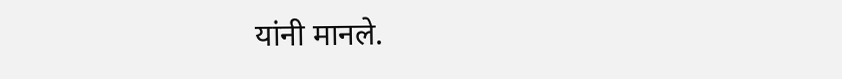यांनी मानले.